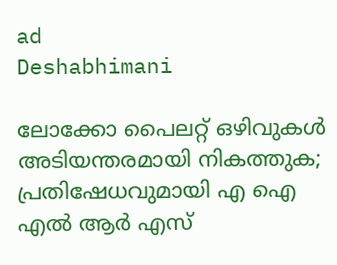ad
Deshabhimani

ലോക്കോ പൈലറ്റ് ഒഴിവുകൾ അടിയന്തരമായി നികത്തുക; പ്രതിഷേധവുമായി എ ഐ എൽ ആർ എസ്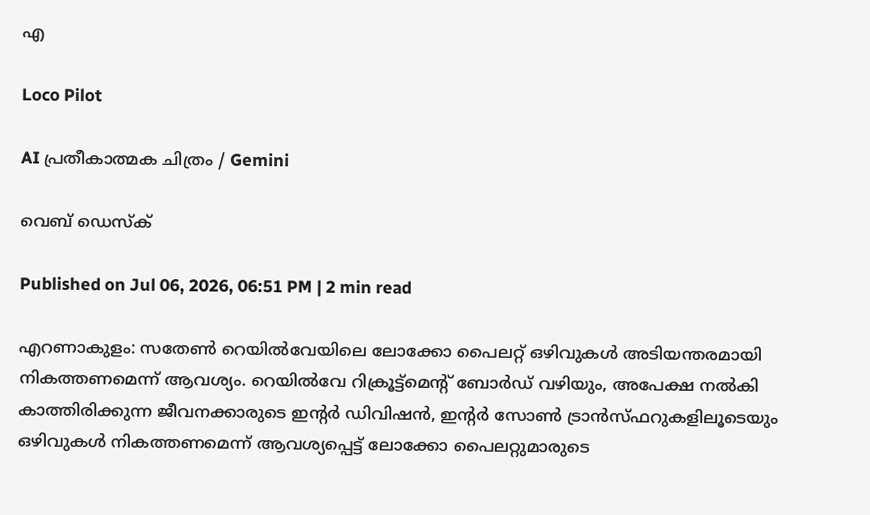എ

Loco Pilot

AI പ്രതീകാത്മക ചിത്രം / Gemini

വെബ് ഡെസ്ക്

Published on Jul 06, 2026, 06:51 PM | 2 min read

എറണാകുളം: സതേൺ റെയിൽവേയിലെ ലോക്കോ പൈലറ്റ് ഒഴിവുകൾ അടിയന്തരമായി നികത്തണമെന്ന് ആവശ്യം. റെയിൽവേ റിക്രൂട്ട്‌മെന്റ് ബോർഡ് വഴിയും, അപേക്ഷ നൽകി കാത്തിരിക്കുന്ന ജീവനക്കാരുടെ ഇൻ്റർ ഡിവിഷൻ, ഇൻ്റർ സോൺ ട്രാൻസ്ഫറുകളിലൂടെയും ഒഴിവുകൾ നികത്തണമെന്ന് ആവശ്യപ്പെട്ട് ലോക്കോ പൈലറ്റുമാരുടെ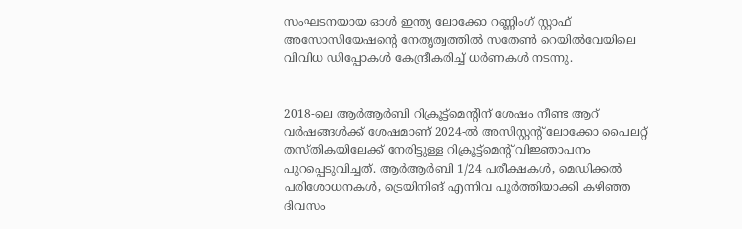സംഘടനയായ ഓൾ ഇന്ത്യ ലോക്കോ റണ്ണിംഗ് സ്റ്റാഫ് അസോസിയേഷൻ്റെ നേതൃത്വത്തിൽ സതേൺ റെയിൽവേയിലെ വിവിധ ഡിപ്പോകൾ കേന്ദ്രീകരിച്ച് ധർണകൾ നടന്നു.


2018-ലെ ആർആർബി റിക്രൂട്ട്‌മെൻ്റിന് ശേഷം നീണ്ട ആറ് വർഷങ്ങൾക്ക് ശേഷമാണ് 2024-ൽ അസിസ്റ്റൻ്റ് ലോക്കോ പൈലറ്റ് തസ്തികയിലേക്ക് നേരിട്ടുള്ള റിക്രൂട്ട്‌മെൻ്റ് വിജ്ഞാപനം പുറപ്പെടുവിച്ചത്. ആർആർബി 1/24 പരീക്ഷകൾ, മെഡിക്കൽ പരിശോധനകൾ, ട്രെയിനിങ് എന്നിവ പൂർത്തിയാക്കി കഴിഞ്ഞ ദിവസം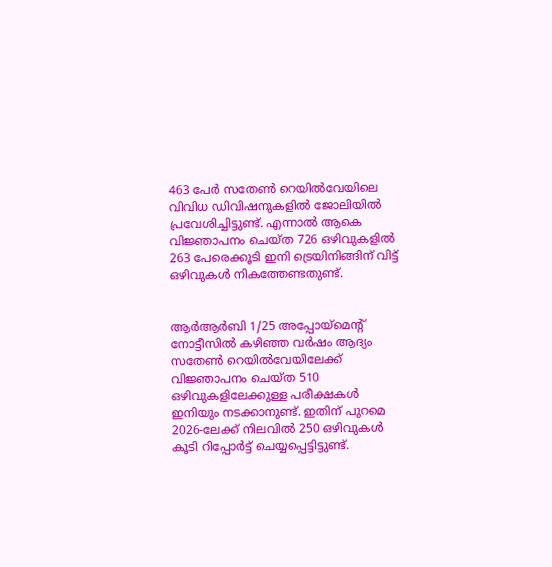463 പേർ സതേൺ റെയിൽവേയിലെ വിവിധ ഡിവിഷനുകളിൽ ജോലിയിൽ പ്രവേശിച്ചിട്ടുണ്ട്. എന്നാൽ ആകെ വിജ്ഞാപനം ചെയ്ത 726 ഒഴിവുകളിൽ 263 പേരെക്കൂടി ഇനി ട്രെയിനിങ്ങിന് വിട്ട് ഒഴിവുകൾ നികത്തേണ്ടതുണ്ട്.


ആർആർബി 1/25 അപ്പോയ്മെൻ്റ് നോട്ടീസിൽ കഴിഞ്ഞ വർഷം ആദ്യം സതേൺ റെയിൽവേയിലേക്ക് വിജ്ഞാപനം ചെയ്ത 510 ഒഴിവുകളിലേക്കുള്ള പരീക്ഷകൾ ഇനിയും നടക്കാനുണ്ട്. ഇതിന് പുറമെ 2026-ലേക്ക് നിലവിൽ 250 ഒഴിവുകൾ കൂടി റിപ്പോർട്ട് ചെയ്യപ്പെട്ടിട്ടുണ്ട്.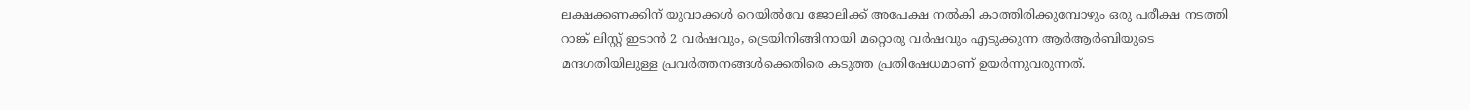ലക്ഷക്കണക്കിന് യുവാക്കൾ റെയിൽവേ ജോലിക്ക് അപേക്ഷ നൽകി കാത്തിരിക്കുമ്പോഴും ഒരു പരീക്ഷ നടത്തി റാങ്ക് ലിസ്റ്റ് ഇടാൻ 2 വർഷവും, ട്രെയിനിങ്ങിനായി മറ്റൊരു വർഷവും എടുക്കുന്ന ആർആർബിയുടെ മന്ദഗതിയിലുള്ള പ്രവർത്തനങ്ങൾക്കെതിരെ കടുത്ത പ്രതിഷേധമാണ് ഉയർന്നുവരുന്നത്.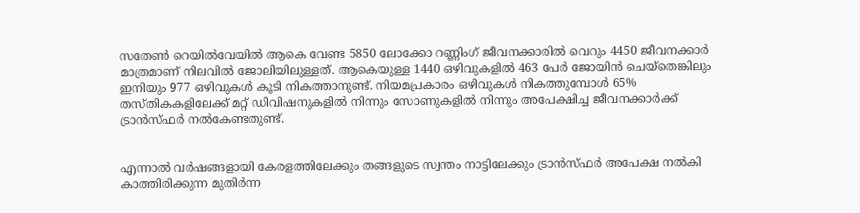സതേൺ റെയിൽവേയിൽ ആകെ വേണ്ട 5850 ലോക്കോ റണ്ണിംഗ് ജീവനക്കാരിൽ വെറും 4450 ജീവനക്കാർ മാത്രമാണ് നിലവിൽ ജോലിയിലുള്ളത്. ആകെയുള്ള 1440 ഒഴിവുകളിൽ 463 പേർ ജോയിൻ ചെയ്തെങ്കിലും ഇനിയും 977 ഒഴിവുകൾ കൂടി നികത്താനുണ്ട്. നിയമപ്രകാരം ഒഴിവുകൾ നികത്തുമ്പോൾ 65% തസ്തികകളിലേക്ക് മറ്റ് ഡിവിഷനുകളിൽ നിന്നും സോണുകളിൽ നിന്നും അപേക്ഷിച്ച ജീവനക്കാർക്ക് ട്രാൻസ്ഫർ നൽകേണ്ടതുണ്ട്.


എന്നാൽ വർഷങ്ങളായി കേരളത്തിലേക്കും തങ്ങളുടെ സ്വന്തം നാട്ടിലേക്കും ട്രാൻസ്ഫർ അപേക്ഷ നൽകി കാത്തിരിക്കുന്ന മുതിർന്ന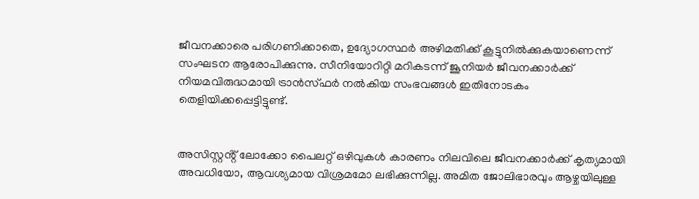ജീവനക്കാരെ പരിഗണിക്കാതെ, ഉദ്യോഗസ്ഥർ അഴിമതിക്ക് കൂട്ടുനിൽക്കുകയാണെന്ന് സംഘടന ആരോപിക്കുന്നു. സീനിയോറിറ്റി മറികടന്ന് ജൂനിയർ ജീവനക്കാർക്ക് നിയമവിരുദ്ധമായി ട്രാൻസ്ഫർ നൽകിയ സംഭവങ്ങൾ ഇതിനോടകം തെളിയിക്കപ്പെട്ടിട്ടുണ്ട്.


അസിസ്റ്റൻ്റ് ലോക്കോ പൈലറ്റ് ഒഴിവുകൾ കാരണം നിലവിലെ ജീവനക്കാർക്ക് കൃത്യമായി അവധിയോ, ആവശ്യമായ വിശ്രമമോ ലഭിക്കുന്നില്ല. അമിത ജോലിഭാരവും ആഴ്ചയിലുള്ള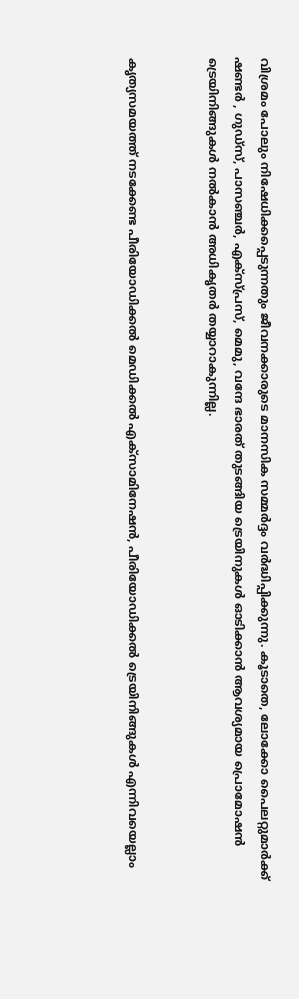വിശ്രമം പോലും നിഷേധിക്കപ്പെടുന്നതും ജീവനക്കാരുടെ മാനസിക സമ്മർദ്ദം വർദ്ധിപ്പിക്കുന്നു. കൂടാതെ, ലോക്കോ പൈലറ്റുമാർക്ക് ഷണ്ടർ , ഗുഡ്സ്, പാസഞ്ചർ, എക്സ്പ്രസ്, മെമു, വന്ദേ ഭാരത് തുടങ്ങിയ ട്രെയിനുകൾ ഓടിക്കാൻ ആവശ്യമായ പ്രൊമോഷൻ ട്രെയിനിങ്ങുകൾ നൽകാൻ അധികൃതർ തയ്യാറാകുന്നില്ല.


കൃത്യസമയത്ത് നടക്കേണ്ട പീരിയോഡിക്കൽ മെഡിക്കൽ എക്സാമിനേഷൻ, പീരിയോഡിക്കൽ ട്രെയിനിങ്ങുകൾ എന്നിവയെല്ലാം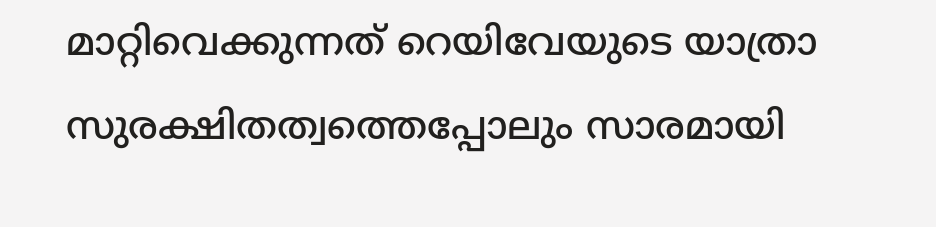മാറ്റിവെക്കുന്നത് റെയിവേയുടെ യാത്രാ സുരക്ഷിതത്വത്തെപ്പോലും സാരമായി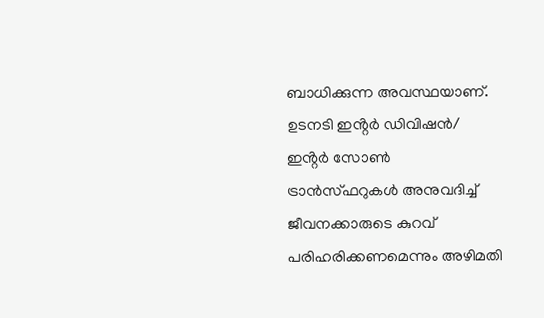ബാധിക്കുന്ന അവസ്ഥയാണ്. ഉടനടി ഇൻ്റർ ഡിവിഷൻ/ ഇൻ്റർ സോൺ ട്രാൻസ്ഫറുകൾ അനുവദിച്ച് ജീവനക്കാരുടെ കുറവ് പരിഹരിക്കണമെന്നും അഴിമതി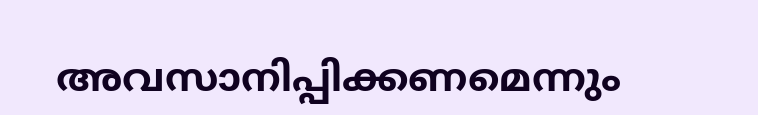അവസാനിപ്പിക്കണമെന്നും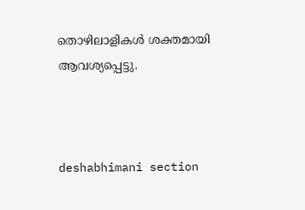തൊഴിലാളികൾ ശക്തമായി ആവശ്യപ്പെട്ടു.



deshabhimani section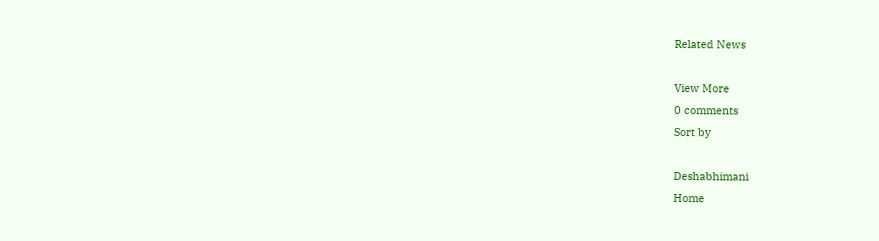Related News

View More
0 comments
Sort by

Deshabhimani
Home